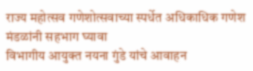राज्य महोत्सव गणेशोत्सवाच्या स्पर्धेत अधिकाधिक गणेश मंडळांनी सहभाग घ्यावा
विभागीय आयुक्त नयना गुंडे यांचे आवाहन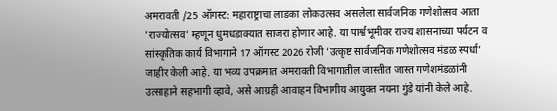अमरावती /25 ऑगस्ट: महाराष्ट्राचा लाडका लोकउत्सव असलेला सार्वजनिक गणेशोत्सव आता ’राज्योत्सव’ म्हणून धुमधडाक्यात साजरा होणार आहे. या पार्श्वभूमीवर राज्य शासनाच्या पर्यटन व सांस्कृतिक कार्य विभागाने 17 ऑगस्ट 2026 रोजी ’उत्कृष्ट सार्वजनिक गणेशोत्सव मंडळ स्पर्धा’ जाहीर केली आहे. या भव्य उपक्रमात अमरावती विभागातील जास्तीत जास्त गणेशमंडळांनी उत्साहाने सहभागी व्हावे, असे आग्रही आवाहन विभागीय आयुक्त नयना गुंडे यांनी केले आहे.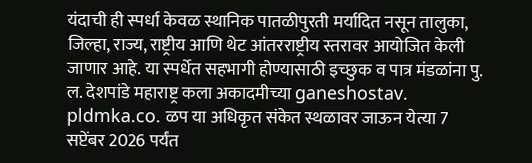यंदाची ही स्पर्धा केवळ स्थानिक पातळीपुरती मर्यादित नसून तालुका, जिल्हा, राज्य, राष्ट्रीय आणि थेट आंतरराष्ट्रीय स्तरावर आयोजित केली जाणार आहे. या स्पर्धेत सहभागी होण्यासाठी इच्छुक व पात्र मंडळांना पु. ल. देशपांडे महाराष्ट्र कला अकादमीच्या ganeshostav. pldmka.co. ळप या अधिकृत संकेत स्थळावर जाऊन येत्या 7 सप्टेंबर 2026 पर्यंत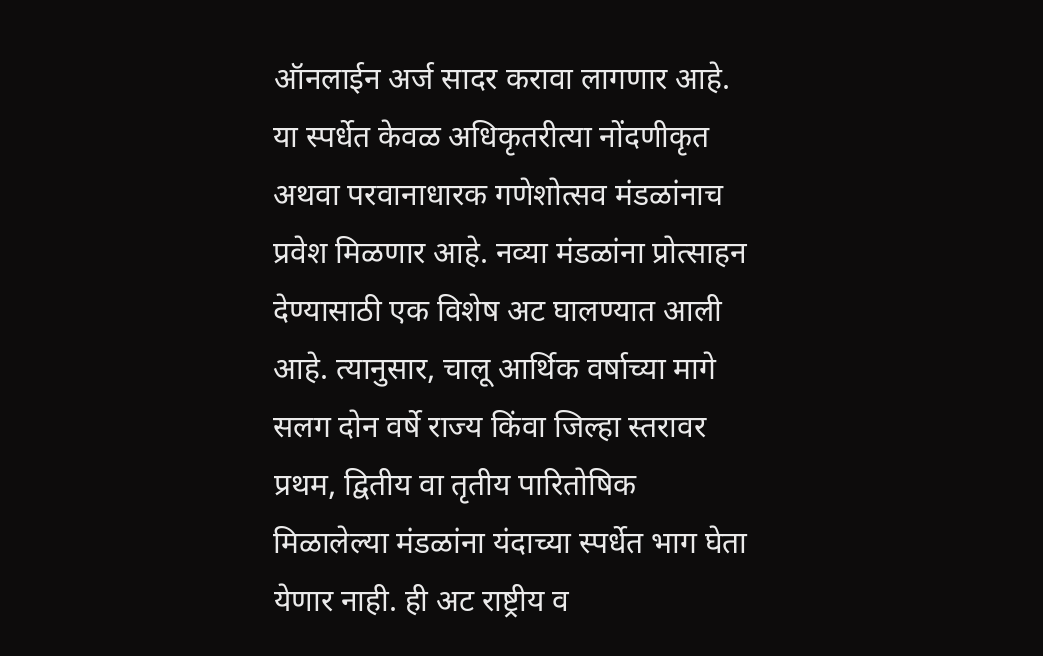ऑनलाईन अर्ज सादर करावा लागणार आहे. या स्पर्धेत केवळ अधिकृतरीत्या नोंदणीकृत अथवा परवानाधारक गणेशोत्सव मंडळांनाच प्रवेश मिळणार आहे. नव्या मंडळांना प्रोत्साहन देण्यासाठी एक विशेष अट घालण्यात आली आहे. त्यानुसार, चालू आर्थिक वर्षाच्या मागे सलग दोन वर्षे राज्य किंवा जिल्हा स्तरावर प्रथम, द्वितीय वा तृतीय पारितोषिक मिळालेल्या मंडळांना यंदाच्या स्पर्धेत भाग घेता येणार नाही. ही अट राष्ट्रीय व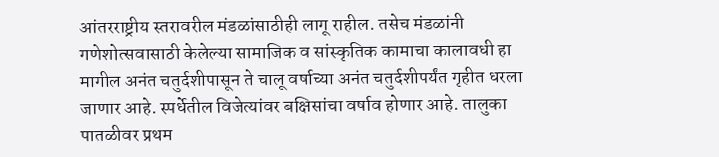आंतरराष्ट्रीय स्तरावरील मंडळांसाठीही लागू राहील. तसेच मंडळांनी गणेशोत्सवासाठी केलेल्या सामाजिक व सांस्कृतिक कामाचा कालावधी हा मागील अनंत चतुर्दशीपासून ते चालू वर्षाच्या अनंत चतुर्दशीपर्यंत गृहीत धरला जाणार आहे. स्पर्धेतील विजेत्यांवर बक्षिसांचा वर्षाव होणार आहे. तालुका पातळीवर प्रथम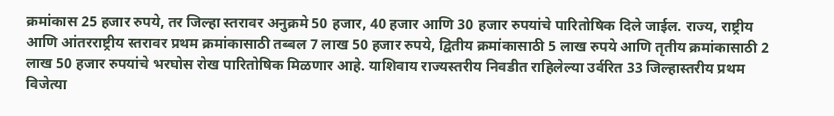क्रमांकास 25 हजार रुपये, तर जिल्हा स्तरावर अनुक्रमे 50 हजार, 40 हजार आणि 30 हजार रुपयांचे पारितोषिक दिले जाईल. राज्य, राष्ट्रीय आणि आंतरराष्ट्रीय स्तरावर प्रथम क्रमांकासाठी तब्बल 7 लाख 50 हजार रुपये, द्वितीय क्रमांकासाठी 5 लाख रुपये आणि तृतीय क्रमांकासाठी 2 लाख 50 हजार रुपयांचे भरघोस रोख पारितोषिक मिळणार आहे. याशिवाय राज्यस्तरीय निवडीत राहिलेल्या उर्वरित 33 जिल्हास्तरीय प्रथम विजेत्या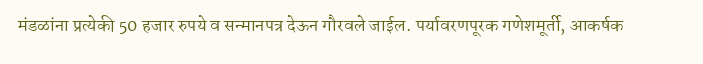मंडळांना प्रत्येकी 50 हजार रुपये व सन्मानपत्र देऊन गौरवले जाईल. पर्यावरणपूरक गणेशमूर्ती, आकर्षक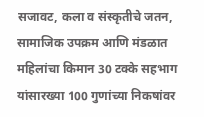सजावट, कला व संस्कृतीचे जतन, सामाजिक उपक्रम आणि मंडळात महिलांचा किमान 30 टक्के सहभाग यांसारख्या 100 गुणांच्या निकषांवर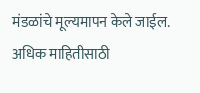मंडळांचे मूल्यमापन केले जाईल. अधिक माहितीसाठी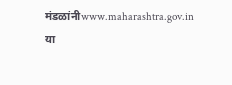मंडळांनीwww.maharashtra.gov.in या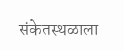संकेतस्थळाला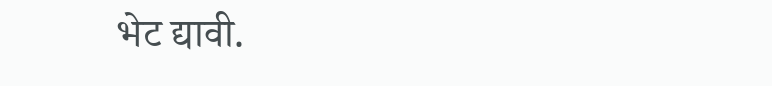भेट द्यावी.